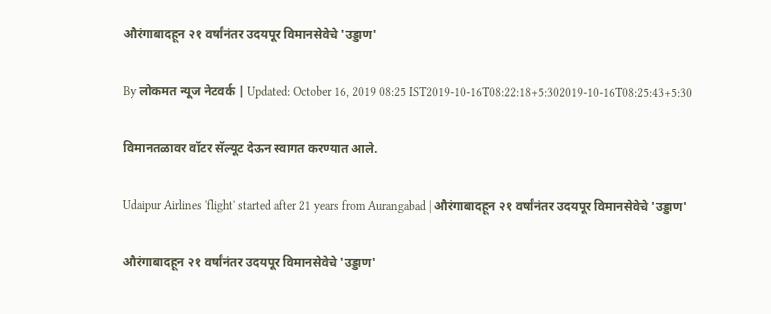औरंगाबादहून २१ वर्षांनंतर उदयपूर विमानसेवेचे 'उड्डाण'

By लोकमत न्यूज नेटवर्क | Updated: October 16, 2019 08:25 IST2019-10-16T08:22:18+5:302019-10-16T08:25:43+5:30

विमानतळावर वॉटर सॅल्यूट देऊन स्वागत करण्यात आले.

Udaipur Airlines 'flight' started after 21 years from Aurangabad | औरंगाबादहून २१ वर्षांनंतर उदयपूर विमानसेवेचे 'उड्डाण'

औरंगाबादहून २१ वर्षांनंतर उदयपूर विमानसेवेचे 'उड्डाण'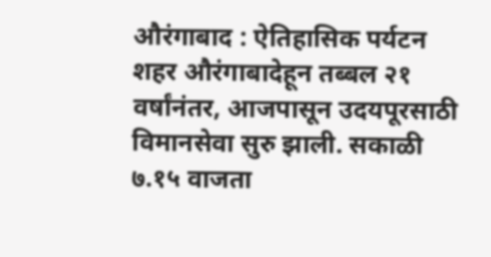औरंगाबाद : ऐतिहासिक पर्यटन शहर औरंगाबादेहून तब्बल २१ वर्षांनंतर, आजपासून उदयपूरसाठी विमानसेवा सुरु झाली. सकाळी ७.१५ वाजता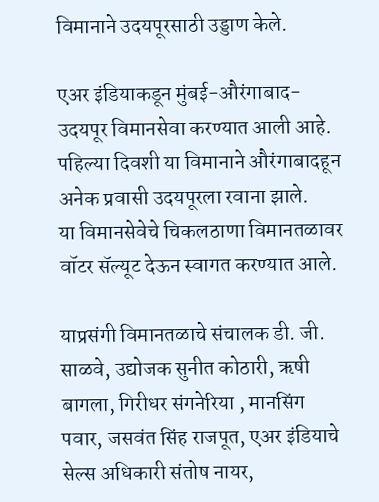विमानाने उदयपूरसाठी उड्डाण केले.

एअर इंडियाकडून मुंबई-औरंगाबाद-उदयपूर विमानसेवा करण्यात आली आहे. पहिल्या दिवशी या विमानाने औरंगाबादहून अनेक प्रवासी उदयपूरला रवाना झाले.
या विमानसेवेचे चिकलठाणा विमानतळावर वॉटर सॅल्यूट देऊन स्वागत करण्यात आले.

याप्रसंगी विमानतळाचे संचालक डी. जी. साळवे, उद्योजक सुनीत कोठारी, ऋषी बागला, गिरीधर संगनेरिया , मानसिंग पवार, जसवंत सिंह राजपूत, एअर इंडियाचे सेल्स अधिकारी संतोष नायर,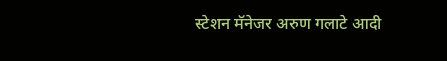स्टेशन मॅनेजर अरुण गलाटे आदी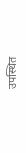उपस्थित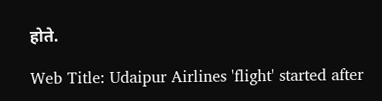होते.

Web Title: Udaipur Airlines 'flight' started after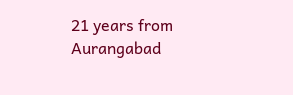21 years from Aurangabad